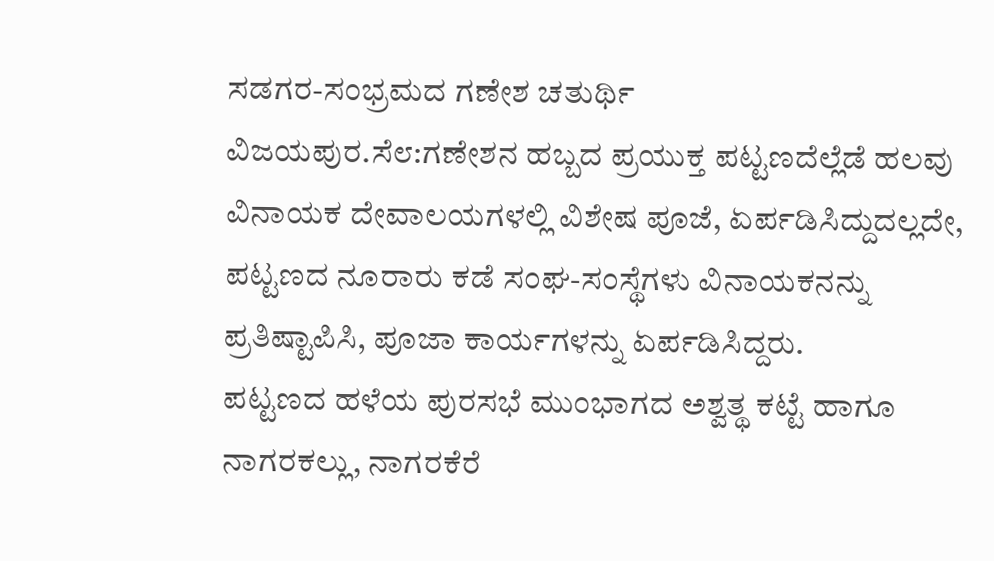ಸಡಗರ-ಸಂಭ್ರಮದ ಗಣೇಶ ಚತುರ್ಥಿ
ವಿಜಯಪುರ.ಸೆ೮:ಗಣೇಶನ ಹಬ್ಬದ ಪ್ರಯುಕ್ತ ಪಟ್ಟಣದೆಲ್ಲೆಡೆ ಹಲವು ವಿನಾಯಕ ದೇವಾಲಯಗಳಲ್ಲಿ ವಿಶೇಷ ಪೂಜೆ, ಏರ್ಪಡಿಸಿದ್ದುದಲ್ಲದೇ, ಪಟ್ಟಣದ ನೂರಾರು ಕಡೆ ಸಂಘ-ಸಂಸ್ಥೆಗಳು ವಿನಾಯಕನನ್ನು ಪ್ರತಿಷ್ಟಾಪಿಸಿ, ಪೂಜಾ ಕಾರ್ಯಗಳನ್ನು ಏರ್ಪಡಿಸಿದ್ದರು.
ಪಟ್ಟಣದ ಹಳೆಯ ಪುರಸಭೆ ಮುಂಭಾಗದ ಅಶ್ವತ್ಥ ಕಟ್ಟೆ ಹಾಗೂ ನಾಗರಕಲ್ಲು, ನಾಗರಕೆರೆ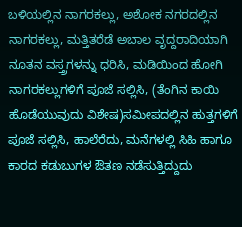ಬಳಿಯಲ್ಲಿನ ನಾಗರಕಲ್ಲು, ಅಶೋಕ ನಗರದಲ್ಲಿನ ನಾಗರಕಲ್ಲು, ಮತ್ತಿತರೆಡೆ ಅಬಾಲ ವೃದ್ದರಾದಿಯಾಗಿ ನೂತನ ವಸ್ತ್ರಗಳನ್ನು ಧರಿಸಿ, ಮಡಿಯಿಂದ ಹೋಗಿ ನಾಗರಕಲ್ಲುಗಳಿಗೆ ಪೂಜೆ ಸಲ್ಲಿಸಿ, (ತೆಂಗಿನ ಕಾಯಿ ಹೊಡೆಯುವುದು ವಿಶೇಷ)ಸಮೀಪದಲ್ಲಿನ ಹುತ್ತಗಳಿಗೆ ಪೂಜೆ ಸಲ್ಲಿಸಿ, ಹಾಲೆರೆದು, ಮನೆಗಳಲ್ಲಿ ಸಿಹಿ ಹಾಗೂ ಕಾರದ ಕಡುಬುಗಳ ಔತಣ ನಡೆಸುತ್ತಿದ್ದುದು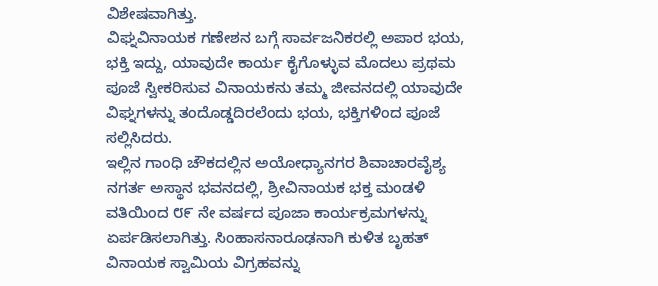ವಿಶೇಷವಾಗಿತ್ತು.
ವಿಘ್ನವಿನಾಯಕ ಗಣೇಶನ ಬಗ್ಗೆ ಸಾರ್ವಜನಿಕರಲ್ಲಿ ಅಪಾರ ಭಯ, ಭಕ್ತಿ ಇದ್ದು, ಯಾವುದೇ ಕಾರ್ಯ ಕೈಗೊಳ್ಳುವ ಮೊದಲು ಪ್ರಥಮ ಪೂಜೆ ಸ್ವೀಕರಿಸುವ ವಿನಾಯಕನು ತಮ್ಮ ಜೀವನದಲ್ಲಿ ಯಾವುದೇ ವಿಘ್ನಗಳನ್ನು ತಂದೊಡ್ಡದಿರಲೆಂದು ಭಯ, ಭಕ್ತಿಗಳಿಂದ ಪೂಜೆ ಸಲ್ಲಿಸಿದರು.
ಇಲ್ಲಿನ ಗಾಂಧಿ ಚೌಕದಲ್ಲಿನ ಅಯೋಧ್ಯಾನಗರ ಶಿವಾಚಾರವೈಶ್ಯ ನಗರ್ತ ಅಸ್ಥಾನ ಭವನದಲ್ಲಿ, ಶ್ರೀವಿನಾಯಕ ಭಕ್ತ ಮಂಡಳಿ ವತಿಯಿಂದ ೮೯ ನೇ ವರ್ಷದ ಪೂಜಾ ಕಾರ್ಯಕ್ರಮಗಳನ್ನು ಏರ್ಪಡಿಸಲಾಗಿತ್ತು. ಸಿಂಹಾಸನಾರೂಢನಾಗಿ ಕುಳಿತ ಬೃಹತ್ ವಿನಾಯಕ ಸ್ವಾಮಿಯ ವಿಗ್ರಹವನ್ನು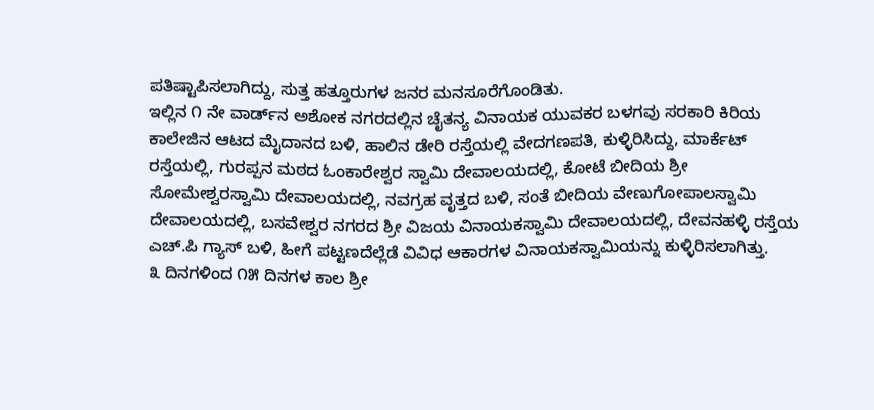ಪತಿಷ್ಟಾಪಿಸಲಾಗಿದ್ದು, ಸುತ್ತ ಹತ್ತೂರುಗಳ ಜನರ ಮನಸೂರೆಗೊಂಡಿತು.
ಇಲ್ಲಿನ ೧ ನೇ ವಾರ್ಡ್‌ನ ಅಶೋಕ ನಗರದಲ್ಲಿನ ಚೈತನ್ಯ ವಿನಾಯಕ ಯುವಕರ ಬಳಗವು ಸರಕಾರಿ ಕಿರಿಯ ಕಾಲೇಜಿನ ಆಟದ ಮೈದಾನದ ಬಳಿ, ಹಾಲಿನ ಡೇರಿ ರಸ್ತೆಯಲ್ಲಿ ವೇದಗಣಪತಿ, ಕುಳ್ಳಿರಿಸಿದ್ದು, ಮಾರ್ಕೆಟ್ ರಸ್ತೆಯಲ್ಲಿ, ಗುರಪ್ಪನ ಮಠದ ಓಂಕಾರೇಶ್ವರ ಸ್ವಾಮಿ ದೇವಾಲಯದಲ್ಲಿ, ಕೋಟೆ ಬೀದಿಯ ಶ್ರೀ ಸೋಮೇಶ್ವರಸ್ವಾಮಿ ದೇವಾಲಯದಲ್ಲಿ, ನವಗ್ರಹ ವೃತ್ತದ ಬಳಿ, ಸಂತೆ ಬೀದಿಯ ವೇಣುಗೋಪಾಲಸ್ವಾಮಿ ದೇವಾಲಯದಲ್ಲಿ, ಬಸವೇಶ್ವರ ನಗರದ ಶ್ರೀ ವಿಜಯ ವಿನಾಯಕಸ್ವಾಮಿ ದೇವಾಲಯದಲ್ಲಿ, ದೇವನಹಳ್ಳಿ ರಸ್ತೆಯ ಎಚ್.ಪಿ ಗ್ಯಾಸ್ ಬಳಿ, ಹೀಗೆ ಪಟ್ಟಣದೆಲ್ಲೆಡೆ ವಿವಿಧ ಆಕಾರಗಳ ವಿನಾಯಕಸ್ವಾಮಿಯನ್ನು ಕುಳ್ಳಿರಿಸಲಾಗಿತ್ತು.
೩ ದಿನಗಳಿಂದ ೧೫ ದಿನಗಳ ಕಾಲ ಶ್ರೀ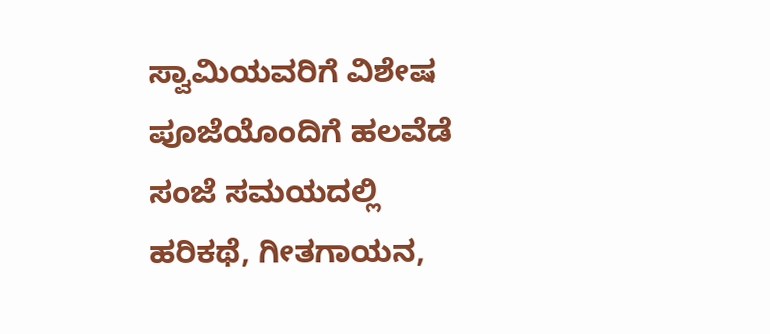ಸ್ವಾಮಿಯವರಿಗೆ ವಿಶೇಷ ಪೂಜೆಯೊಂದಿಗೆ ಹಲವೆಡೆ ಸಂಜೆ ಸಮಯದಲ್ಲಿ ಹರಿಕಥೆ, ಗೀತಗಾಯನ,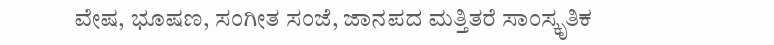ವೇಷ, ಭೂಷಣ, ಸಂಗೀತ ಸಂಜೆ, ಜಾನಪದ ಮತ್ತಿತರೆ ಸಾಂಸ್ಕೃತಿಕ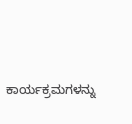ಕಾರ್ಯಕ್ರಮಗಳನ್ನು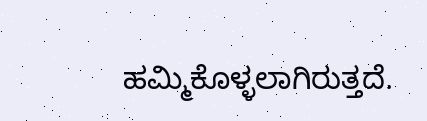ಹಮ್ಮಿಕೊಳ್ಳಲಾಗಿರುತ್ತದೆ.